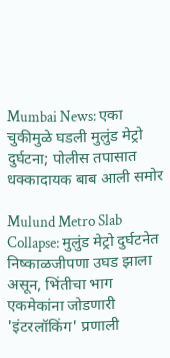Mumbai News: एका चुकीमुळे घडली मुलुंड मेट्रो दुर्घटना; पोलीस तपासात धक्कादायक बाब आली समोर

Mulund Metro Slab Collapse: मुलुंड मेट्रो दुर्घटनेत निष्काळजीपणा उघड झाला असून, भिंतीचा भाग एकमेकांना जोडणारी 'इंटरलॉकिंग' प्रणाली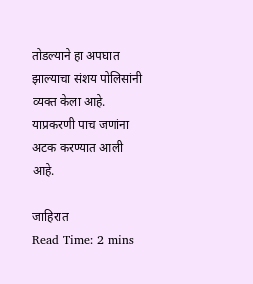तोडल्याने हा अपघात झाल्याचा संशय पोलिसांनी व्यक्त केला आहे. याप्रकरणी पाच जणांना अटक करण्यात आली आहे.

जाहिरात
Read Time: 2 mins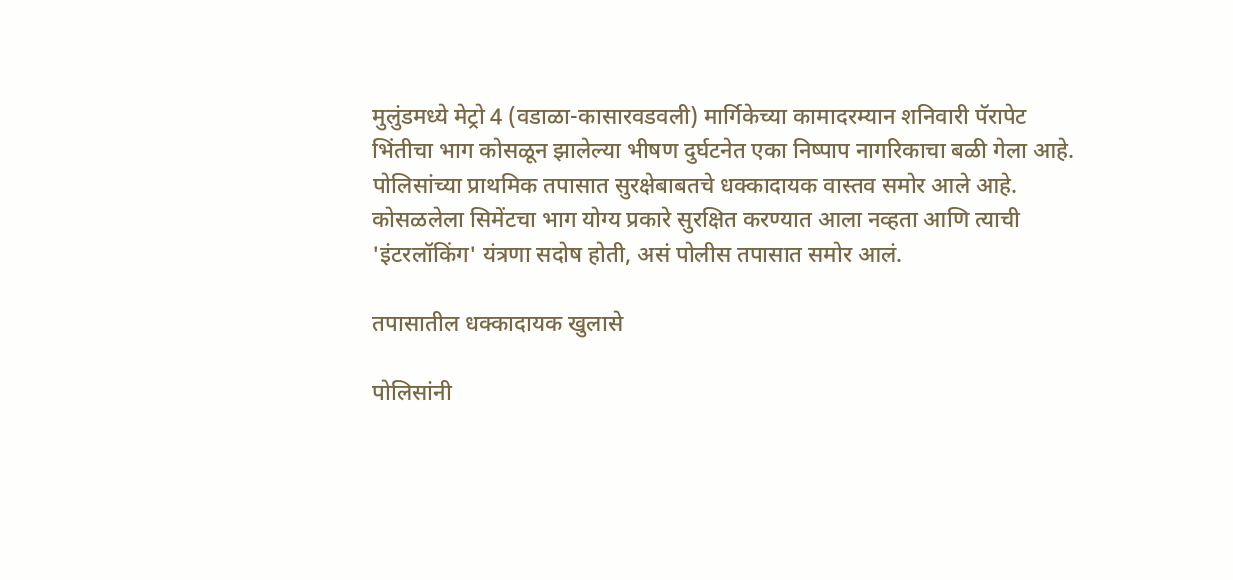मुलुंडमध्ये मेट्रो 4 (वडाळा-कासारवडवली) मार्गिकेच्या कामादरम्यान शनिवारी पॅरापेट भिंतीचा भाग कोसळून झालेल्या भीषण दुर्घटनेत एका निष्पाप नागरिकाचा बळी गेला आहे. पोलिसांच्या प्राथमिक तपासात सुरक्षेबाबतचे धक्कादायक वास्तव समोर आले आहे.  कोसळलेला सिमेंटचा भाग योग्य प्रकारे सुरक्षित करण्यात आला नव्हता आणि त्याची 'इंटरलॉकिंग' यंत्रणा सदोष होती, असं पोलीस तपासात समोर आलं.

तपासातील धक्कादायक खुलासे

पोलिसांनी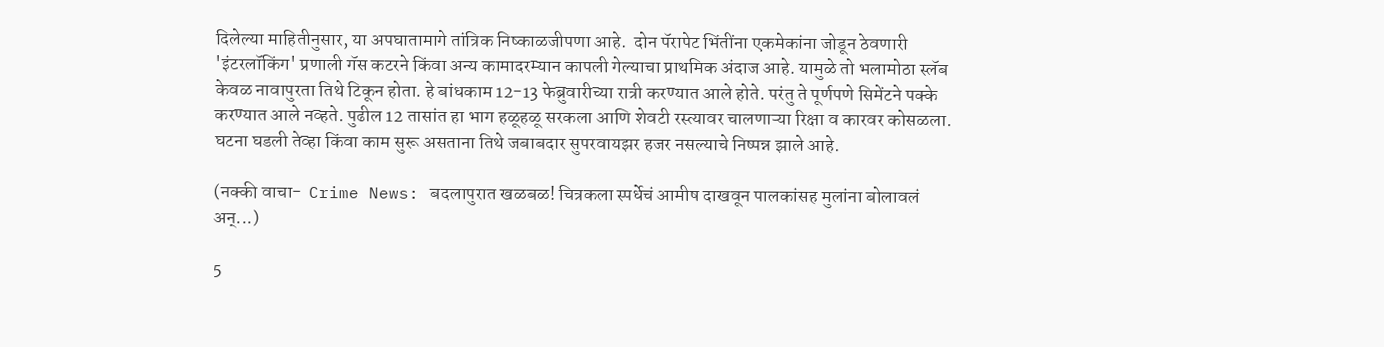दिलेल्या माहितीनुसार, या अपघातामागे तांत्रिक निष्काळजीपणा आहे.  दोन पॅरापेट भिंतींना एकमेकांना जोडून ठेवणारी 'इंटरलॉकिंग' प्रणाली गॅस कटरने किंवा अन्य कामादरम्यान कापली गेल्याचा प्राथमिक अंदाज आहे. यामुळे तो भलामोठा स्लॅब केवळ नावापुरता तिथे टिकून होता. हे बांधकाम 12-13 फेब्रुवारीच्या रात्री करण्यात आले होते. परंतु ते पूर्णपणे सिमेंटने पक्के करण्यात आले नव्हते. पुढील 12 तासांत हा भाग हळूहळू सरकला आणि शेवटी रस्त्यावर चालणाऱ्या रिक्षा व कारवर कोसळला. घटना घडली तेव्हा किंवा काम सुरू असताना तिथे जबाबदार सुपरवायझर हजर नसल्याचे निष्पन्न झाले आहे.

(नक्की वाचा-  Crime News: बदलापुरात खळबळ! चित्रकला स्पर्धेचं आमीष दाखवून पालकांसह मुलांना बोलावलं अन्...)

5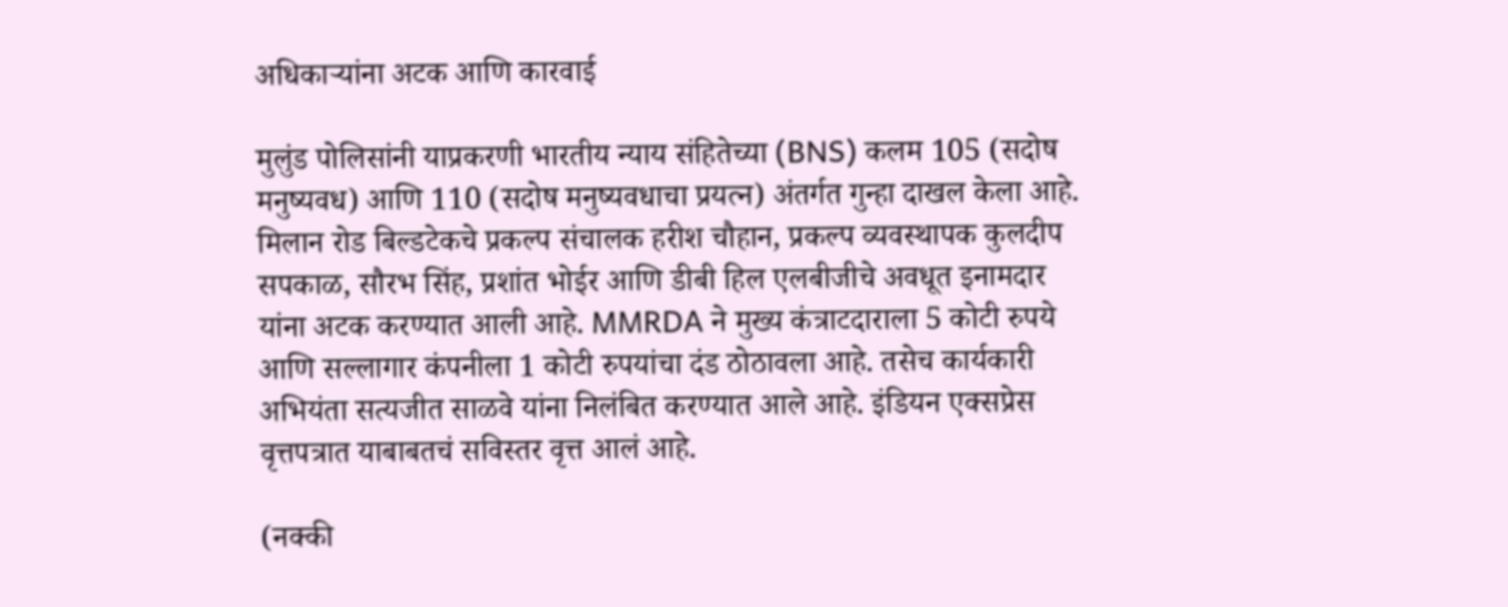अधिकाऱ्यांना अटक आणि कारवाई

मुलुंड पोलिसांनी याप्रकरणी भारतीय न्याय संहितेच्या (BNS) कलम 105 (सदोष मनुष्यवध) आणि 110 (सदोष मनुष्यवधाचा प्रयत्न) अंतर्गत गुन्हा दाखल केला आहे. मिलान रोड बिल्डटेकचे प्रकल्प संचालक हरीश चौहान, प्रकल्प व्यवस्थापक कुलदीप सपकाळ, सौरभ सिंह, प्रशांत भोईर आणि डीबी हिल एलबीजीचे अवधूत इनामदार यांना अटक करण्यात आली आहे. MMRDA ने मुख्य कंत्राटदाराला 5 कोटी रुपये आणि सल्लागार कंपनीला 1 कोटी रुपयांचा दंड ठोठावला आहे. तसेच कार्यकारी अभियंता सत्यजीत साळवे यांना निलंबित करण्यात आले आहे. इंडियन एक्सप्रेस वृत्तपत्रात याबाबतचं सविस्तर वृत्त आलं आहे.

(नक्की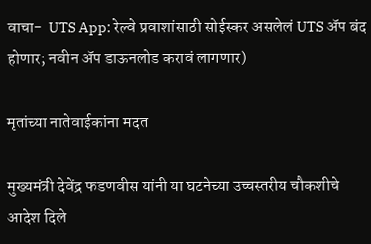वाचा-  UTS App: रेल्वे प्रवाशांसाठी सोईस्कर असलेलं UTS अ‍ॅप बंद होणार; नवीन अ‍ॅप डाऊनलोड करावं लागणार)

मृतांच्या नातेवाईकांना मदत

मुख्यमंत्री देवेंद्र फडणवीस यांनी या घटनेच्या उच्चस्तरीय चौकशीचे आदेश दिले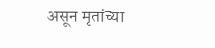असून मृतांच्या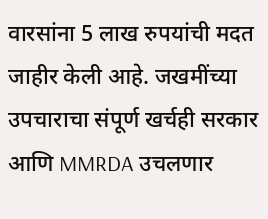वारसांना 5 लाख रुपयांची मदत जाहीर केली आहे. जखमींच्या उपचाराचा संपूर्ण खर्चही सरकार आणि MMRDA उचलणार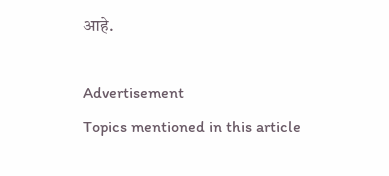आहे.

Advertisement
Topics mentioned in this article